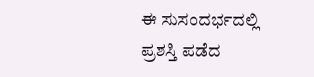ಈ ಸುಸಂದರ್ಭದಲ್ಲಿ ಪ್ರಶಸ್ತಿ ಪಡೆದ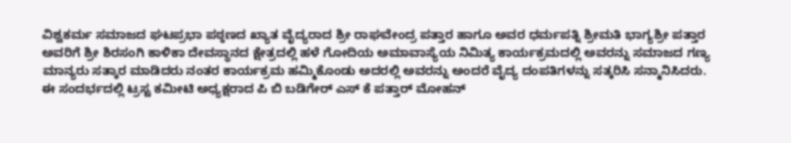ವಿಶ್ವಕರ್ಮ ಸಮಾಜದ ಘಟಪ್ರಭಾ ಪಠ್ಠಣದ ಖ್ಯಾತ ವೈದ್ಯರಾದ ಶ್ರೀ ರಾಘವೇಂದ್ರ ಪತ್ತಾರ ಹಾಗೂ ಅವರ ಧರ್ಮಪತ್ನಿ ಶ್ರೀಮತಿ ಭಾಗ್ಯಶ್ರೀ ಪತ್ತಾರ ಅವರಿಗೆ ಶ್ರೀ ಶಿರಸಂಗಿ ಕಾಳಿಕಾ ದೇವಸ್ಥಾನದ ಕ್ಷೇತ್ರದಲ್ಲಿ ಹಳೆ ಗೋದಿಯ ಅಮಾವಾಸ್ಯೆಯ ನಿಮಿತ್ಯ ಕಾರ್ಯಕ್ರಮದಲ್ಲಿ ಅವರನ್ನು ಸಮಾಜದ ಗಣ್ಯ ಮಾನ್ಯರು ಸತ್ಕಾರ ಮಾಡಿದರು ನಂತರ ಕಾರ್ಯಕ್ರಮ ಹಮ್ಮಿಕೊಂಡು ಅದರಲ್ಲಿ ಅವರನ್ನು ಅಂದರೆ ವೈದ್ಯ ದಂಪತಿಗಳನ್ನು ಸತ್ಕರಿಸಿ ಸನ್ಮಾನಿಸಿದರು.
ಈ ಸಂದರ್ಭದಲ್ಲಿ ಟ್ರಸ್ಟ ಕಮೀಟಿ ಅಧ್ಯಕ್ಷರಾದ ಪಿ ಬಿ ಬಡಿಗೇರ್ ಎಸ್ ಕೆ ಪತ್ತಾರ್ ಮೋಹನ್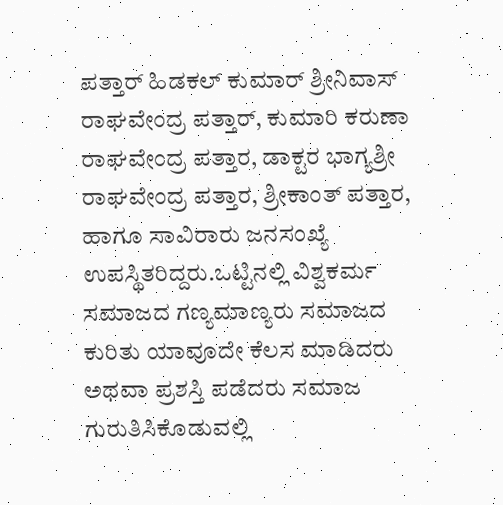ಪತ್ತಾರ್ ಹಿಡಕಲ್ ಕುಮಾರ್ ಶ್ರೀನಿವಾಸ್ ರಾಘವೇಂದ್ರ ಪತ್ತಾರ್, ಕುಮಾರಿ ಕರುಣಾ ರಾಘವೇಂದ್ರ ಪತ್ತಾರ, ಡಾಕ್ಟರ ಭಾಗ್ಯಶ್ರೀ ರಾಘವೇಂದ್ರ ಪತ್ತಾರ, ಶ್ರೀಕಾಂತ್ ಪತ್ತಾರ, ಹಾಗೂ ಸಾವಿರಾರು ಜನಸಂಖ್ಯೆ ಉಪಸ್ಥಿತರಿದ್ದರು.ಒಟ್ಟಿನಲ್ಲಿ ವಿಶ್ವಕರ್ಮ ಸಮಾಜದ ಗಣ್ಯಮಾಣ್ಯರು ಸಮಾಜದ ಕುರಿತು ಯಾವೂದೇ ಕೆಲಸ ಮಾಡಿದರು ಅಥವಾ ಪ್ರಶಸ್ತಿ ಪಡೆದರು ಸಮಾಜ ಗುರುತಿಸಿಕೊಡುವಲ್ಲಿ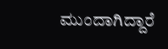ಮುಂದಾಗಿದ್ದಾರೆ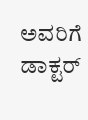ಅವರಿಗೆ ಡಾಕ್ಟರ್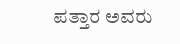ಪತ್ತಾರ ಅವರು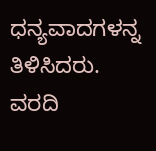ಧನ್ಯವಾದಗಳನ್ನ ತಿಳಿಸಿದರು.
ವರದಿ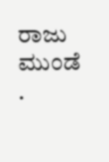ರಾಜು ಮುಂಡೆ .